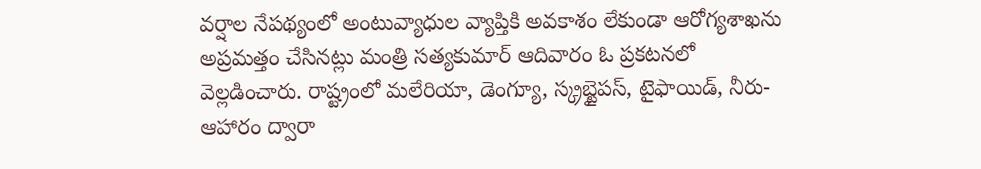వర్షాల నేపథ్యంలో అంటువ్యాధుల వ్యాప్తికి అవకాశం లేకుండా ఆరోగ్యశాఖను అప్రమత్తం చేసినట్లు మంత్రి సత్యకుమార్ ఆదివారం ఓ ప్రకటనలో వెల్లడించారు. రాష్ట్రంలో మలేరియా, డెంగ్యూ, స్క్రబ్టైపస్, టైఫాయిడ్, నీరు-ఆహారం ద్వారా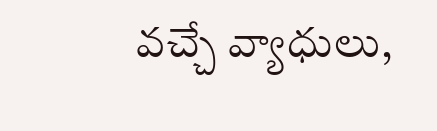వచ్చే వ్యాధులు,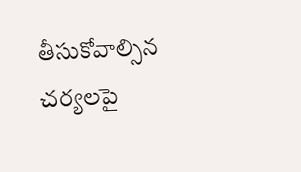తీసుకోవాల్సిన చర్యలపై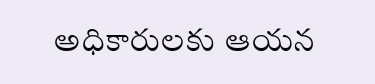అధికారులకు ఆయన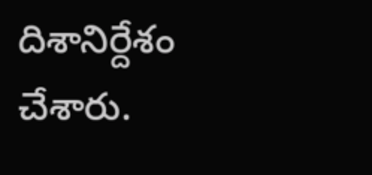దిశానిర్దేశం చేశారు.